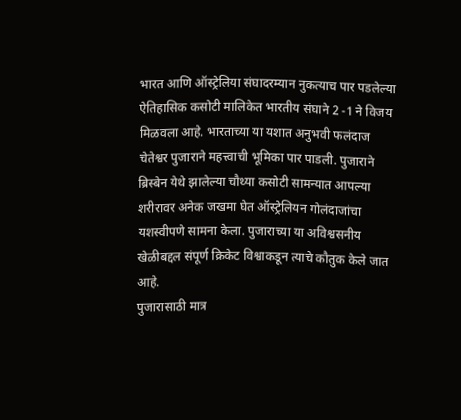भारत आणि ऑस्ट्रेलिया संघादरम्यान नुकत्याच पार पडलेल्या ऐतिहासिक कसोटी मालिकेत भारतीय संघाने 2 -1 ने विजय मिळवला आहे. भारताच्या या यशात अनुभवी फलंदाज चेतेश्वर पुजाराने महत्त्वाची भूमिका पार पाडली. पुजाराने ब्रिस्बेन येथे झालेल्या चौथ्या कसोटी सामन्यात आपल्या शरीरावर अनेक जखमा घेत ऑस्ट्रेलियन गोलंदाजांचा यशस्वीपणे सामना केला. पुजाराच्या या अविश्वसनीय खेळीबद्दल संपूर्ण क्रिकेट विश्वाकडून त्याचे कौतुक केले जात आहे.
पुजारासाठी मात्र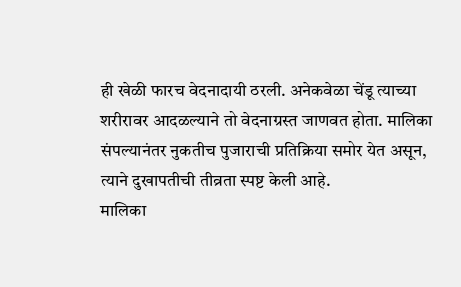ही खेळी फारच वेदनादायी ठरली. अनेकवेळा चेंडू त्याच्या शरीरावर आदळल्याने तो वेदनाग्रस्त जाणवत होता. मालिका संपल्यानंतर नुकतीच पुजाराची प्रतिक्रिया समोर येत असून, त्याने दुखापतीची तीव्रता स्पष्ट केली आहे.
मालिका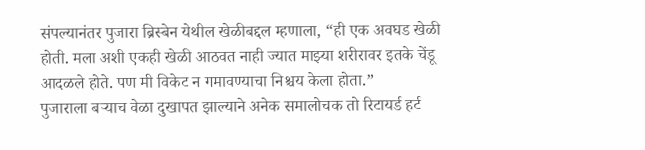संपल्यानंतर पुजारा ब्रिस्बेन येथील खेळीबद्दल म्हणाला, “ही एक अवघड खेळी होती. मला अशी एकही खेळी आठवत नाही ज्यात माझ्या शरीरावर इतके चेंडू आदळले होते. पण मी विकेट न गमावण्याचा निश्चय केला होता.”
पुजाराला बऱ्याच वेळा दुखापत झाल्याने अनेक समालोचक तो रिटायर्ड हर्ट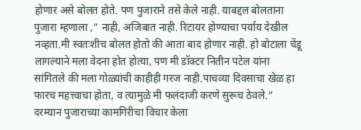होणार असे बोलत होते. पण पुजाराने तसे केले नाही. याबद्दल बोलताना पुजारा म्हणाला ,” नाही, अजिबात नाही. रिटायर होण्याचा पर्याय देखील नव्हता.मी स्वतःशीच बोलत होतो की आता बाद होणार नाही. हो बोटाला चेंडू लागल्याने मला वेदना होत होत्या, पण मी डॉक्टर नितीन पटेल यांना सांगितले की मला गोळ्यांची काहीही गरज नाही.पाचव्या दिवसाचा खेळ हा फारच महत्त्वाचा होता, व त्यामुळे मी फलंदाजी करणे सुरूच ठेवले.”
दरम्यान पुजाराच्या कामगिरीचा विचार केला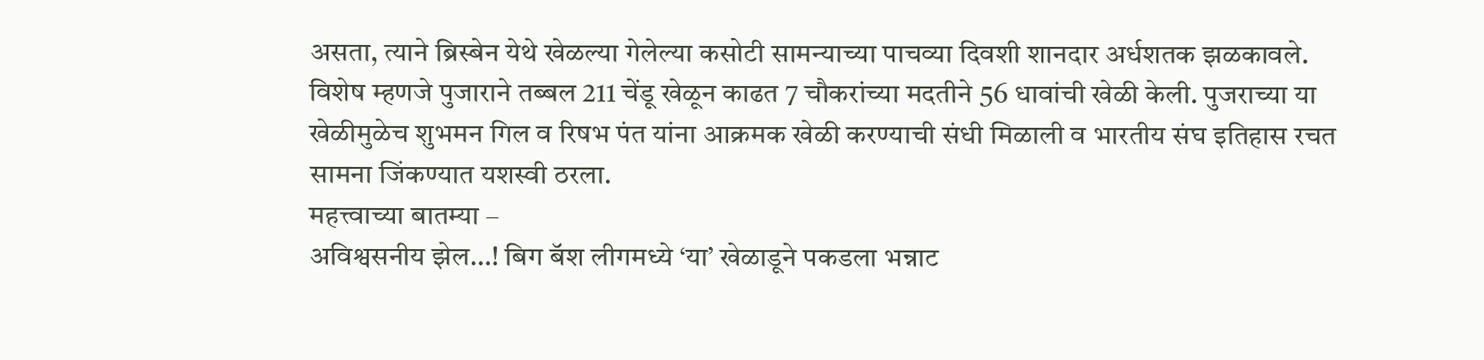असता, त्याने ब्रिस्बेन येथे खेळल्या गेलेल्या कसोटी सामन्याच्या पाचव्या दिवशी शानदार अर्धशतक झळकावले. विशेष म्हणजे पुजाराने तब्बल 211 चेंडू खेळून काढत 7 चौकरांच्या मदतीने 56 धावांची खेळी केली. पुजराच्या या खेळीमुळेच शुभमन गिल व रिषभ पंत यांना आक्रमक खेळी करण्याची संधी मिळाली व भारतीय संघ इतिहास रचत सामना जिंकण्यात यशस्वी ठरला.
महत्त्वाच्या बातम्या –
अविश्वसनीय झेल…! बिग बॅश लीगमध्ये ‘या’ खेळाडूने पकडला भन्नाट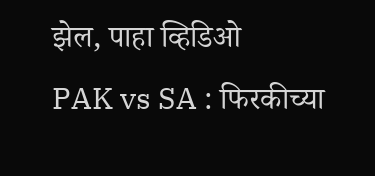झेल, पाहा व्हिडिओ
PAK vs SA : फिरकीच्या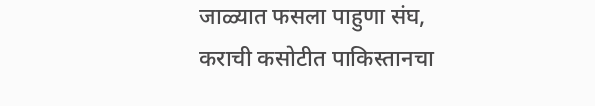जाळ्यात फसला पाहुणा संघ, कराची कसोटीत पाकिस्तानचा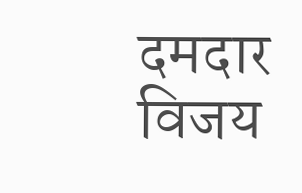दमदार विजय